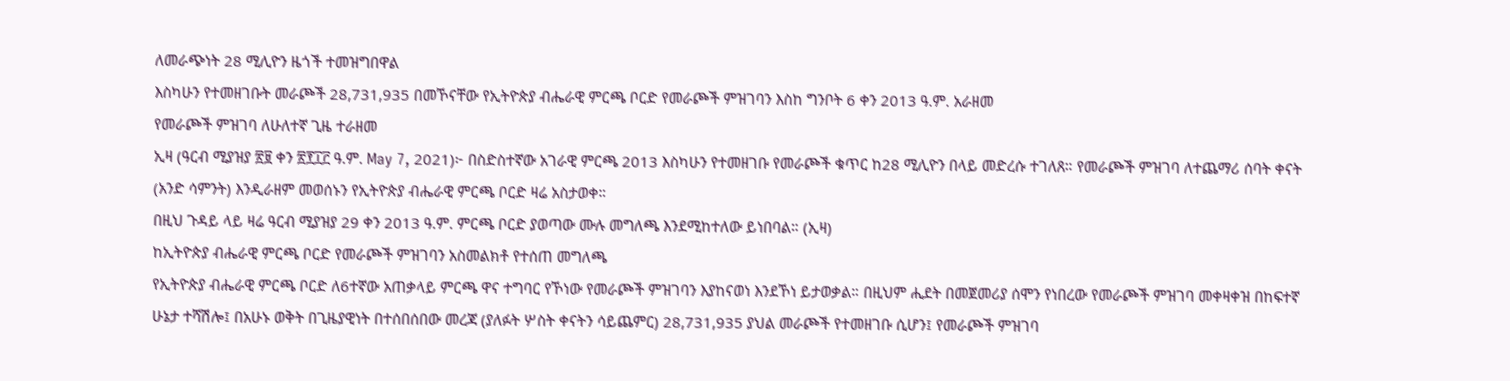ለመራጭነት 28 ሚሊዮን ዜጎች ተመዝግበዋል
እስካሁን የተመዘገቡት መራጮች 28,731,935 በመኾናቸው የኢትዮጵያ ብሔራዊ ምርጫ ቦርድ የመራጮች ምዝገባን እስከ ግንቦት 6 ቀን 2013 ዓ.ም. አራዘመ
የመራጮች ምዝገባ ለሁለተኛ ጊዜ ተራዘመ
ኢዛ (ዓርብ ሚያዝያ ፳፱ ቀን ፳፻፲፫ ዓ.ም. May 7, 2021)፦ በስድስተኛው አገራዊ ምርጫ 2013 እስካሁን የተመዘገቡ የመራጮች ቁጥር ከ28 ሚሊዮን በላይ መድረሱ ተገለጸ። የመራጮች ምዝገባ ለተጨማሪ ሰባት ቀናት (አንድ ሳምንት) እንዲራዘም መወሰኑን የኢትዮጵያ ብሔራዊ ምርጫ ቦርድ ዛሬ አስታወቀ።
በዚህ ጉዳይ ላይ ዛሬ ዓርብ ሚያዝያ 29 ቀን 2013 ዓ.ም. ምርጫ ቦርድ ያወጣው ሙሉ መግለጫ እንደሚከተለው ይነበባል። (ኢዛ)
ከኢትዮጵያ ብሔራዊ ምርጫ ቦርድ የመራጮች ምዝገባን አስመልክቶ የተሰጠ መግለጫ
የኢትዮጵያ ብሔራዊ ምርጫ ቦርድ ለ6ተኛው አጠቃላይ ምርጫ ዋና ተግባር የኾነው የመራጮች ምዝገባን እያከናወነ እንደኾነ ይታወቃል። በዚህም ሒደት በመጀመሪያ ሰሞን የነበረው የመራጮች ምዝገባ መቀዛቀዝ በከፍተኛ ሁኔታ ተሻሽሎ፤ በአሁኑ ወቅት በጊዜያዊነት በተሰበሰበው መረጃ (ያለፉት ሦስት ቀናትን ሳይጨምር) 28,731,935 ያህል መራጮች የተመዘገቡ ሲሆን፤ የመራጮች ምዝገባ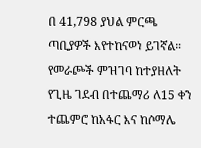በ 41,798 ያህል ምርጫ ጣቢያዎች እየተከናወነ ይገኛል።
የመራጮች ምዝገባ ከተያዘለት የጊዜ ገደብ በተጨማሪ ለ15 ቀን ተጨምሮ ከአፋር እና ከሶማሌ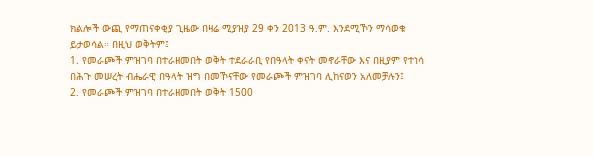ክልሎች ውጪ የማጠናቀቂያ ጊዜው በዛሬ ሚያዝያ 29 ቀን 2013 ዓ.ም. እንደሚኾን ማሳወቁ ይታወሳል። በዚህ ወቅትም፤
1. የመራጮች ምዝገባ በተራዘመበት ወቅት ተደራራቢ የበዓላት ቀናት መኖራቸው እና በዚያም የተነሳ በሕጉ መሠረት ብሔራዊ በዓላት ዝግ በመኾናቸው የመራጮች ምዝገባ ሊከናወን አለመቻሉን፤
2. የመራጮች ምዝገባ በተራዘመበት ወቅት 1500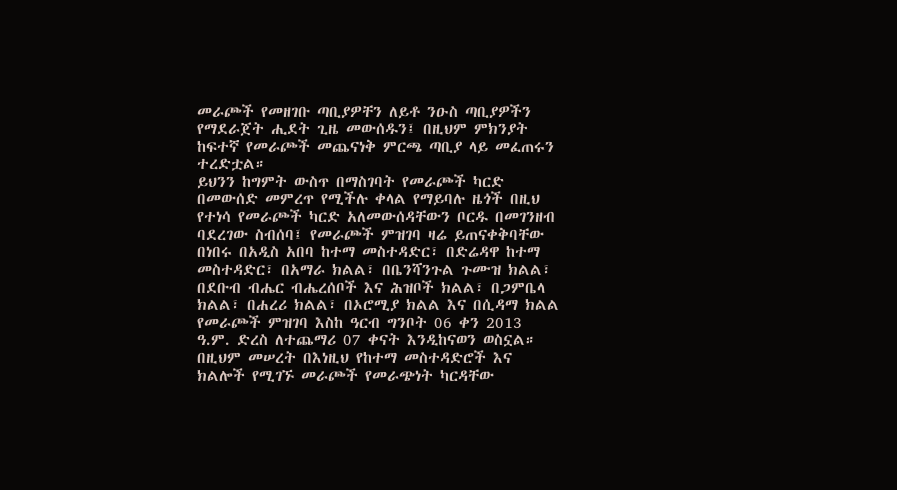መራጮች የመዘገቡ ጣቢያዎቸን ለይቶ ንዑስ ጣቢያዎችን የማደራጀት ሒደት ጊዜ መውሰዱን፤ በዚህም ምክንያት ከፍተኛ የመራጮች መጨናነቅ ምርጫ ጣቢያ ላይ መፈጠሩን ተረድቷል።
ይህንን ከግምት ውስጥ በማስገባት የመራጮች ካርድ በመውሰድ መምረጥ የሚችሉ ቀላል የማይባሉ ዜጎች በዚህ የተነሳ የመራጮች ካርድ አለመውሰዳቸውን ቦርዱ በመገንዘብ ባደረገው ስብሰባ፤ የመራጮች ምዝገባ ዛሬ ይጠናቀቅባቸው በነበሩ በአዲስ አበባ ከተማ መስተዳድር፣ በድሬዳዋ ከተማ መስተዳድር፣ በአማራ ክልል፣ በቤንሻንጉል ጉሙዝ ክልል፣ በደቡብ ብሔር ብሔረሰቦች እና ሕዝቦች ክልል፣ በጋምቤላ ክልል፣ በሐረሪ ክልል፣ በኦሮሚያ ክልል እና በሲዳማ ክልል የመራጮች ምዝገባ እስከ ዓርብ ግንቦት 06 ቀን 2013 ዓ.ም. ድረስ ለተጨማሪ 07 ቀናት እንዲከናወን ወስኗል።
በዚህም መሠረት በእነዚህ የከተማ መስተዳድሮች እና ክልሎች የሚገኙ መራጮች የመራጭነት ካርዳቸው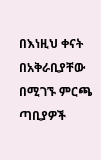በእነዚህ ቀናት በአቅራቢያቸው በሚገኙ ምርጫ ጣቢያዎች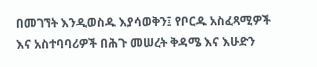በመገኘት እንዲወስዱ እያሳወቅን፤ የቦርዱ አስፈጻሚዎች እና አስተባባሪዎች በሕጉ መሠረት ቅዳሜ እና እሁድን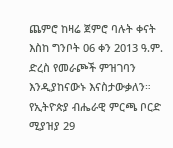ጨምሮ ከዛሬ ጀምሮ ባሉት ቀናት እስከ ግንቦት 06 ቀን 2013 ዓ.ም. ድረስ የመራጮች ምዝገባን እንዲያከናውኑ እናስታውቃለን።
የኢትዮጵያ ብሔራዊ ምርጫ ቦርድ
ሚያዝያ 29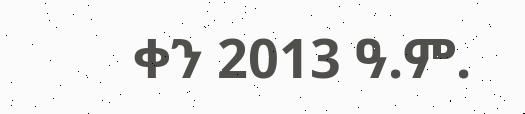ቀን 2013 ዓ.ም.